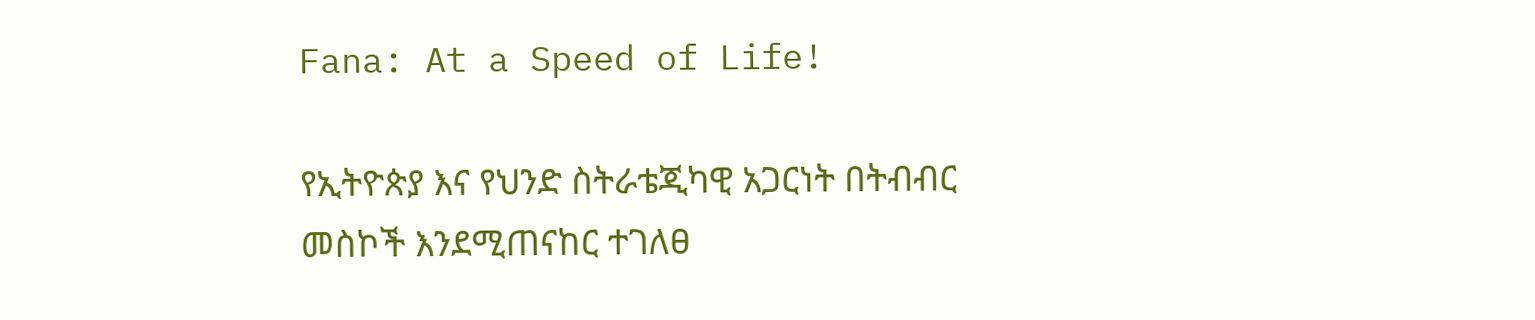Fana: At a Speed of Life!

የኢትዮጵያ እና የህንድ ስትራቴጂካዊ አጋርነት በትብብር መስኮች እንደሚጠናከር ተገለፀ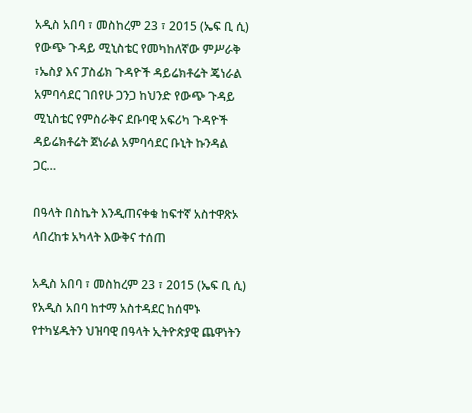አዲስ አበባ ፣ መስከረም 23 ፣ 2015 (ኤፍ ቢ ሲ) የውጭ ጉዳይ ሚኒስቴር የመካከለኛው ምሥራቅ ፣ኤስያ እና ፓስፊክ ጉዳዮች ዳይሬክቶሬት ጄነራል አምባሳደር ገበየሁ ጋንጋ ከህንድ የውጭ ጉዳይ ሚኒስቴር የምስራቅና ደቡባዊ አፍሪካ ጉዳዮች ዳይሬክቶሬት ጀነራል አምባሳደር ቡኒት ኩንዳል ጋር…

በዓላት በስኬት እንዲጠናቀቁ ከፍተኛ አስተዋጽኦ ላበረከቱ አካላት እውቅና ተሰጠ

አዲስ አበባ ፣ መስከረም 23 ፣ 2015 (ኤፍ ቢ ሲ) የአዲስ አበባ ከተማ አስተዳደር ከሰሞኑ የተካሄዱትን ህዝባዊ በዓላት ኢትዮጵያዊ ጨዋነትን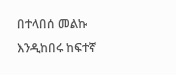በተላበሰ መልኩ እንዲከበሩ ከፍተኛ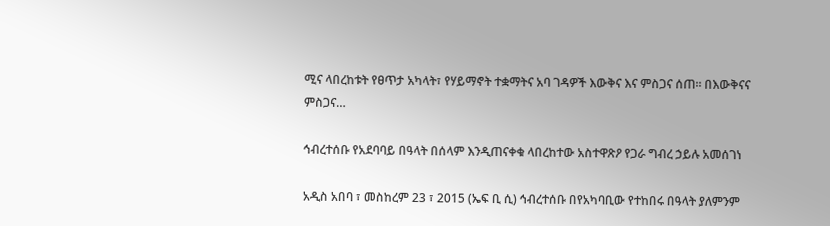ሚና ላበረከቱት የፀጥታ አካላት፣ የሃይማኖት ተቋማትና አባ ገዳዎች እውቅና እና ምስጋና ሰጠ፡፡ በእውቅናና ምስጋና…

ኅብረተሰቡ የአደባባይ በዓላት በሰላም እንዲጠናቀቁ ላበረከተው አስተዋጽዖ የጋራ ግብረ ኃይሉ አመሰገነ

አዲስ አበባ ፣ መስከረም 23 ፣ 2015 (ኤፍ ቢ ሲ) ኅብረተሰቡ በየአካባቢው የተከበሩ በዓላት ያለምንም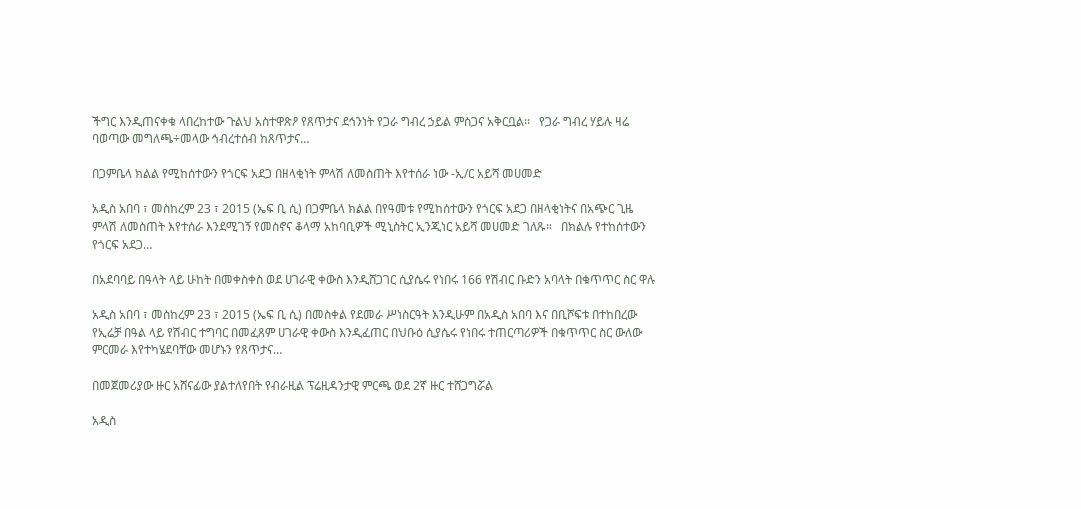ችግር እንዲጠናቀቁ ላበረከተው ጉልህ አስተዋጽዖ የጸጥታና ደኅንነት የጋራ ግብረ ኃይል ምስጋና አቅርቧል፡፡   የጋራ ግብረ ሃይሉ ዛሬ ባወጣው መግለጫ÷መላው ኅብረተሰብ ከጸጥታና…

በጋምቤላ ክልል የሚከሰተውን የጎርፍ አደጋ በዘላቂነት ምላሽ ለመስጠት እየተሰራ ነው -ኢ/ር አይሻ መሀመድ

አዲስ አበባ ፣ መስከረም 23 ፣ 2015 (ኤፍ ቢ ሲ) በጋምቤላ ክልል በየዓመቱ የሚከሰተውን የጎርፍ አደጋ በዘላቂነትና በአጭር ጊዜ ምላሽ ለመስጠት እየተሰራ እንደሚገኝ የመስኖና ቆላማ አከባቢዎች ሚኒስትር ኢንጂነር አይሻ መሀመድ ገለጹ።   በክልሉ የተከሰተውን የጎርፍ አደጋ…

በአደባባይ በዓላት ላይ ሁከት በመቀስቀስ ወደ ሀገራዊ ቀውስ እንዲሸጋገር ሲያሴሩ የነበሩ 166 የሽብር ቡድን አባላት በቁጥጥር ስር ዋሉ

አዲስ አበባ ፣ መስከረም 23 ፣ 2015 (ኤፍ ቢ ሲ) በመስቀል የደመራ ሥነስርዓት እንዲሁም በአዲስ አበባ እና በቢሾፍቱ በተከበረው የኢሬቻ በዓል ላይ የሽብር ተግባር በመፈጸም ሀገራዊ ቀውስ እንዲፈጠር በህቡዕ ሲያሴሩ የነበሩ ተጠርጣሪዎች በቁጥጥር ስር ውለው ምርመራ እየተካሄደባቸው መሆኑን የጸጥታና…

በመጀመሪያው ዙር አሸናፊው ያልተለየበት የብራዚል ፕሬዚዳንታዊ ምርጫ ወደ 2ኛ ዙር ተሸጋግሯል

አዲስ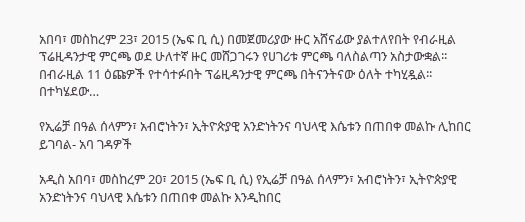አበባ፣ መስከረም 23፣ 2015 (ኤፍ ቢ ሲ) በመጀመሪያው ዙር አሸናፊው ያልተለየበት የብራዚል ፕሬዚዳንታዊ ምርጫ ወደ ሁለተኛ ዙር መሸጋገሩን የሀገሪቱ ምርጫ ባለስልጣን አስታውቋል፡፡ በብራዚል 11 ዕጩዎች የተሳተፉበት ፕሬዚዳንታዊ ምርጫ በትናንትናው ዕለት ተካሂዷል፡፡ በተካሄደው…

የኢሬቻ በዓል ሰላምን፣ አብሮነትን፣ ኢትዮጵያዊ አንድነትንና ባህላዊ እሴቱን በጠበቀ መልኩ ሊከበር ይገባል- አባ ገዳዎች

አዲስ አበባ፣ መስከረም 20፣ 2015 (ኤፍ ቢ ሲ) የኢሬቻ በዓል ሰላምን፣ አብሮነትን፣ ኢትዮጵያዊ አንድነትንና ባህላዊ እሴቱን በጠበቀ መልኩ እንዲከበር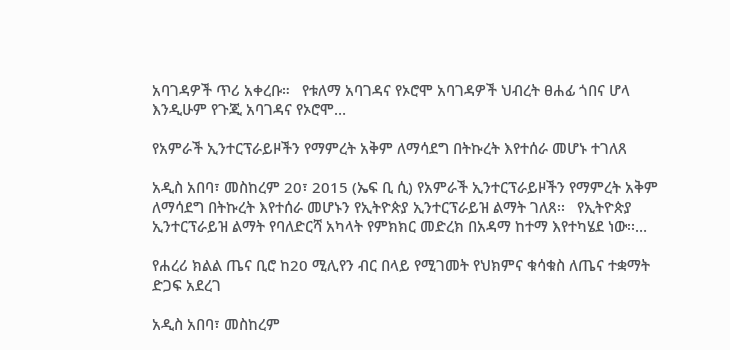አባገዳዎች ጥሪ አቀረቡ።   የቱለማ አባገዳና የኦሮሞ አባገዳዎች ህብረት ፀሐፊ ጎበና ሆላ እንዲሁም የጉጂ አባገዳና የኦሮሞ…

የአምራች ኢንተርፕራይዞችን የማምረት አቅም ለማሳደግ በትኩረት እየተሰራ መሆኑ ተገለጸ

አዲስ አበባ፣ መስከረም 20፣ 2015 (ኤፍ ቢ ሲ) የአምራች ኢንተርፕራይዞችን የማምረት አቅም ለማሳደግ በትኩረት እየተሰራ መሆኑን የኢትዮጵያ ኢንተርፕራይዝ ልማት ገለጸ፡፡   የኢትዮጵያ ኢንተርፕራይዝ ልማት የባለድርሻ አካላት የምክክር መድረክ በአዳማ ከተማ እየተካሄደ ነው፡፡…

የሐረሪ ክልል ጤና ቢሮ ከ20 ሚሊየን ብር በላይ የሚገመት የህክምና ቁሳቁስ ለጤና ተቋማት ድጋፍ አደረገ

አዲስ አበባ፣ መስከረም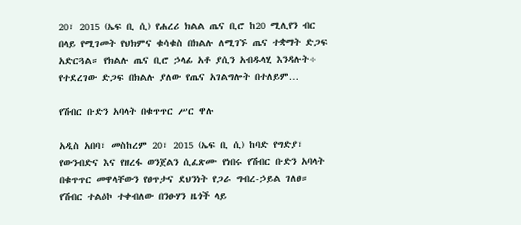20፣ 2015 (ኤፍ ቢ ሲ) የሐረሪ ክልል ጤና ቢሮ ከ20 ሚሊየን ብር በላይ የሚገመት የህክምና ቁሳቁስ በክልሉ ለሚገኙ ጤና ተቋማት ድጋፍ አድርጓል። የክልሉ ጤና ቢሮ ኃላፊ አቶ ያሲን አብዱላሂ እንዳሉት÷ የተደረገው ድጋፍ በክልሉ ያለው የጤና አገልግሎት በተለይም…

የሽብር ቡድን አባላት በቁጥጥር ሥር ዋሉ

አዲስ አበባ፣ መስከረም 20፣ 2015 (ኤፍ ቢ ሲ) ከባድ የግድያ፣ የውንብድና እና የዘረፋ ወንጀልን ሲፈጽሙ የነበሩ የሽብር ቡድን አባላት በቁጥጥር መዋላቸውን የፀጥታና ደህንነት የጋራ ግብረ-ኃይል ገለፀ።   የሽብር ተልዕኮ ተቀብለው በንፁሃን ዜጎች ላይ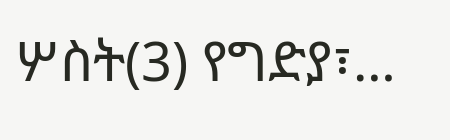ሦስት(3) የግድያ፣…